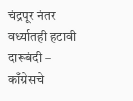चंद्रपूर नंतर वर्ध्यातही हटावी दारूबंदी – काँग्रेसचे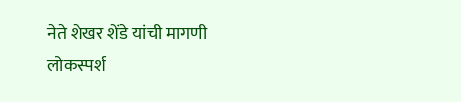नेते शेखर शेंडे यांची मागणी
लोकस्पर्श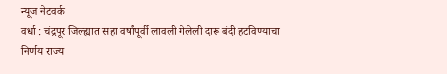न्यूज नेटवर्क
वर्धा : चंद्रपूर जिल्ह्यात सहा वर्षांपूर्वी लावली गेलेली दारू बंदी हटविण्याचा निर्णय राज्य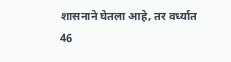शासनाने घेतला आहे, तर वर्ध्यात 46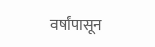वर्षांपासून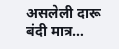असलेली दारू बंदी मात्र…